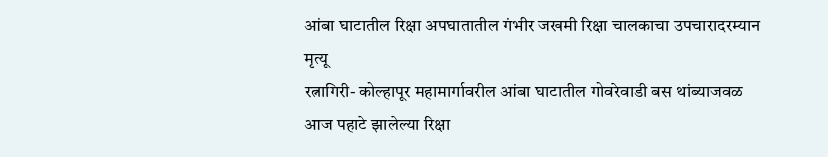आंबा घाटातील रिक्षा अपघातातील गंभीर जखमी रिक्षा चालकाचा उपचारादरम्यान मृत्यू
रत्नागिरी- कोल्हापूर महामार्गावरील आंबा घाटातील गोवरेवाडी बस थांब्याजवळ आज पहाटे झालेल्या रिक्षा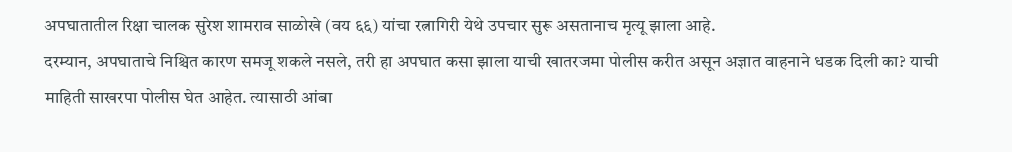अपघातातील रिक्षा चालक सुरेश शामराव साळोखे (वय ६६) यांचा रत्नागिरी येथे उपचार सुरू असतानाच मृत्यू झाला आहे.
दरम्यान, अपघाताचे निश्चित कारण समजू शकले नसले, तरी हा अपघात कसा झाला याची खातरजमा पोलीस करीत असून अज्ञात वाहनाने धडक दिली का? याची माहिती साखरपा पोलीस घेत आहेत. त्यासाठी आंबा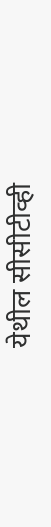येथील सीसीटीव्ही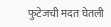फुटेजची मदत घेतली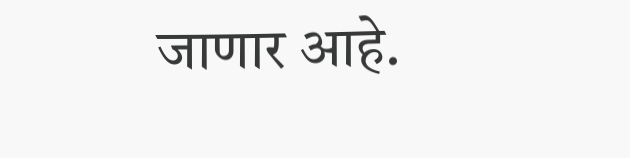जाणार आहे.